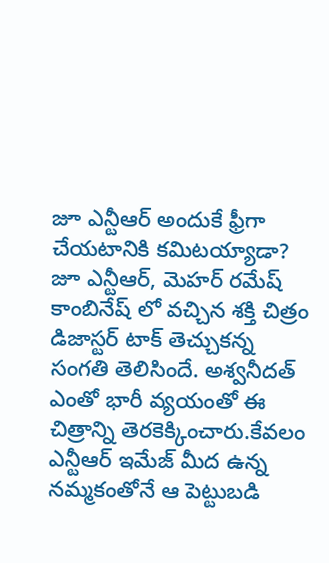జూ ఎన్టీఆర్ అందుకే ఫ్రీగా చేయటానికి కమిటయ్యాడా?
జూ ఎన్టీఆర్, మెహర్ రమేష్ కాంబినేష్ లో వచ్చిన శక్తి చిత్రం డిజాస్టర్ టాక్ తెచ్చుకన్న సంగతి తెలిసిందే. అశ్వనీదత్ ఎంతో భారీ వ్యయంతో ఈ చిత్రాన్ని తెరకెక్కించారు.కేవలం ఎన్టీఆర్ ఇమేజ్ మీద ఉన్న నమ్మకంతోనే ఆ పెట్టుబడి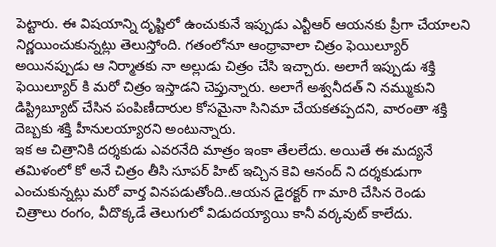పెట్టారు. ఈ విషయాన్ని దృష్టిలో ఉంచుకునే ఇప్పుడు ఎన్టీఆర్ ఆయనకు ప్రీగా చేయాలని నిర్ణయించుకున్నట్లు తెలుస్తోంది. గతంలోనూ ఆంధ్రావాలా చిత్రం ఫెయిల్యూర్ అయినప్పుడు ఆ నిర్మాతకు నా అల్లుడు చిత్రం చేసి ఇచ్చారు. అలాగే ఇప్పుడు శక్తి ఫెయిల్యూర్ కి మరో చిత్రం ఇస్తాడని చెప్తున్నారు. అలాగే అశ్వనీదత్ ని నమ్ముకుని డిస్ట్రిబ్యూట్ చేసిన పంపిణీదారుల కోసమైనా సినిమా చేయకతప్పదని, వారంతా శక్తి దెబ్బకు శక్తి హీనులయ్యారని అంటున్నారు.
ఇక ఆ చిత్రానికి దర్శకుడు ఎవరనేది మాత్రం ఇంకా తేలలేదు. అయితే ఈ మద్యనే తమిళంలో కో అనే చిత్రం తీసి సూపర్ హిట్ ఇచ్చిన కెవి ఆనంద్ ని దర్శకుడుగా ఎంచుకున్నట్లు మరో వార్త వినపడుతోంది..ఆయన డైరక్టర్ గా మారి చేసిన రెండు చిత్రాలు రంగం, వీదొక్కడే తెలుగులో విడుదయ్యాయి కానీ వర్కవుట్ కాలేదు.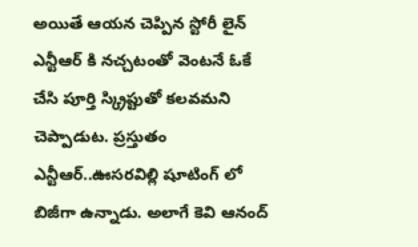అయితే ఆయన చెప్పిన స్టోరీ లైన్ ఎన్టీఆర్ కి నచ్చటంతో వెంటనే ఓకే చేసి పూర్తి స్క్రిప్టుతో కలవమని చెప్పాడుట. ప్రస్తుతం ఎన్టీఆర్..ఊసరవిల్లి షూటింగ్ లో బిజీగా ఉన్నాడు. అలాగే కెవి ఆనంద్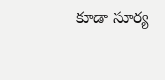కూడా సూర్య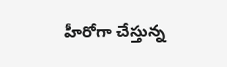హీరోగా చేస్తున్న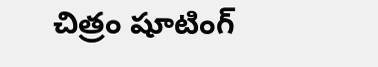చిత్రం షూటింగ్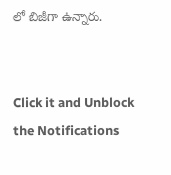లో బిజీగా ఉన్నారు.


Click it and Unblock the Notifications